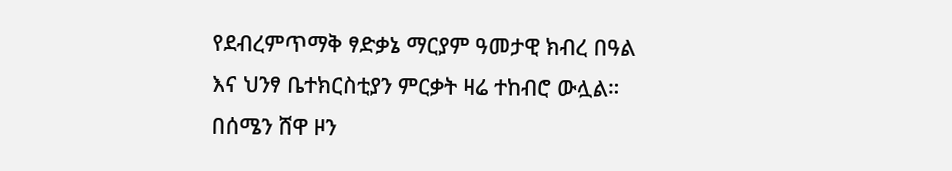የደብረምጥማቅ ፃድቃኔ ማርያም ዓመታዊ ክብረ በዓል እና ህንፃ ቤተክርስቲያን ምርቃት ዛሬ ተከብሮ ውሏል።
በሰሜን ሸዋ ዞን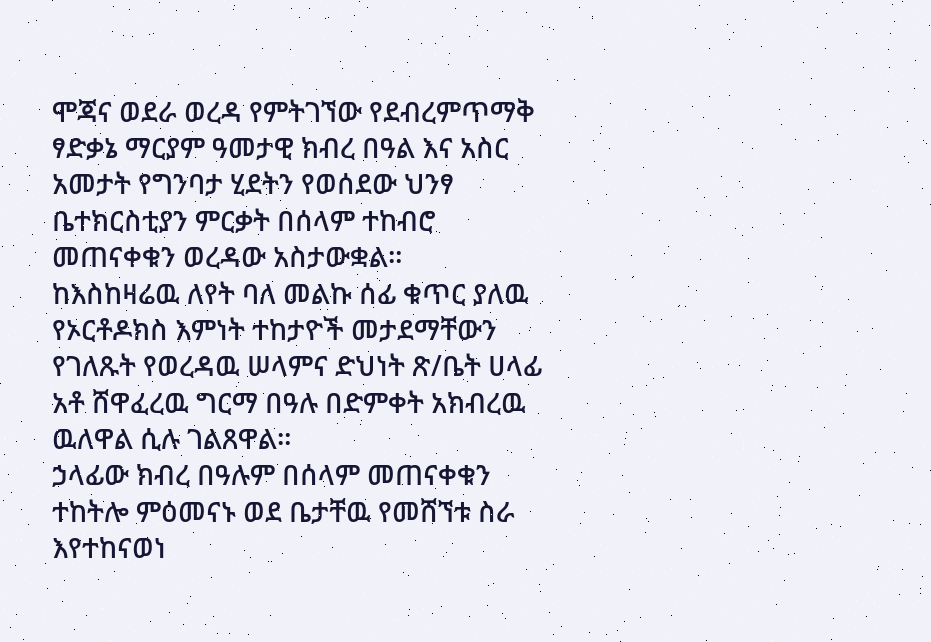ሞጃና ወደራ ወረዳ የምትገኘው የደብረምጥማቅ ፃድቃኔ ማርያም ዓመታዊ ክብረ በዓል እና አስር አመታት የግንባታ ሂደትን የወሰደው ህንፃ ቤተክርስቲያን ምርቃት በሰላም ተከብሮ መጠናቀቁን ወረዳው አስታውቋል።
ከእስከዛሬዉ ለየት ባለ መልኩ ሰፊ ቁጥር ያለዉ የኦርቶዶክስ እምነት ተከታዮች መታደማቸውን የገለጹት የወረዳዉ ሠላምና ድህነት ጽ/ቤት ሀላፊ አቶ ሸዋፈረዉ ግርማ በዓሉ በድምቀት አክብረዉ ዉለዋል ሲሉ ገልጸዋል።
ኃላፊው ክብረ በዓሉም በሰላም መጠናቀቁን ተከትሎ ምዕመናኑ ወደ ቤታቸዉ የመሸኘቱ ስራ እየተከናወነ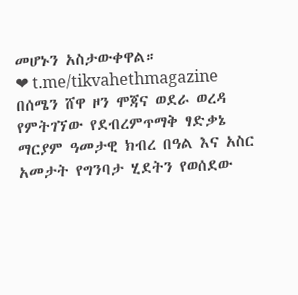መሆኑን አስታውቀዋል።
❤ t.me/tikvahethmagazine
በሰሜን ሸዋ ዞን ሞጃና ወደራ ወረዳ የምትገኘው የደብረምጥማቅ ፃድቃኔ ማርያም ዓመታዊ ክብረ በዓል እና አስር አመታት የግንባታ ሂደትን የወሰደው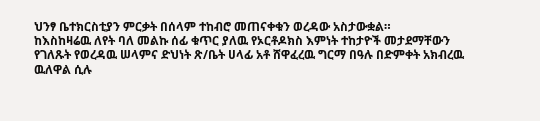ህንፃ ቤተክርስቲያን ምርቃት በሰላም ተከብሮ መጠናቀቁን ወረዳው አስታውቋል።
ከእስከዛሬዉ ለየት ባለ መልኩ ሰፊ ቁጥር ያለዉ የኦርቶዶክስ እምነት ተከታዮች መታደማቸውን የገለጹት የወረዳዉ ሠላምና ድህነት ጽ/ቤት ሀላፊ አቶ ሸዋፈረዉ ግርማ በዓሉ በድምቀት አክብረዉ ዉለዋል ሲሉ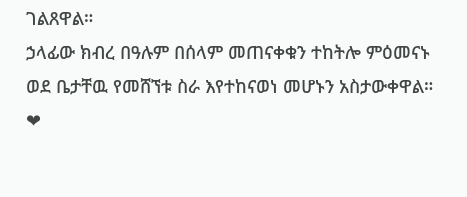ገልጸዋል።
ኃላፊው ክብረ በዓሉም በሰላም መጠናቀቁን ተከትሎ ምዕመናኑ ወደ ቤታቸዉ የመሸኘቱ ስራ እየተከናወነ መሆኑን አስታውቀዋል።
❤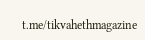t.me/tikvahethmagazine